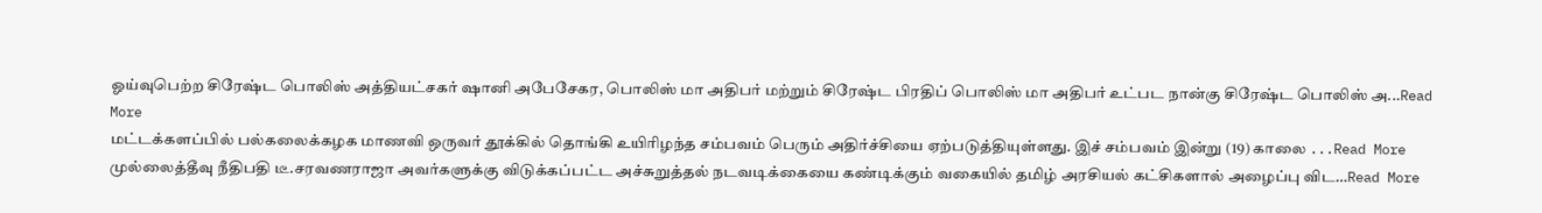ஓய்வுபெற்ற சிரேஷ்ட பொலிஸ் அத்தியட்சகர் ஷானி அபேசேகர, பொலிஸ் மா அதிபர் மற்றும் சிரேஷ்ட பிரதிப் பொலிஸ் மா அதிபர் உட்பட நான்கு சிரேஷ்ட பொலிஸ் அ...Read More
மட்டக்களப்பில் பல்கலைக்கழக மாணவி ஒருவர் தூக்கில் தொங்கி உயிரிழந்த சம்பவம் பெரும் அதிர்ச்சியை ஏற்படுத்தியுள்ளது. இச் சம்பவம் இன்று (19) காலை ...Read More
முல்லைத்தீவு நீதிபதி டீ.சரவணராஜா அவர்களுக்கு விடுக்கப்பட்ட அச்சுறுத்தல் நடவடிக்கையை கண்டிக்கும் வகையில் தமிழ் அரசியல் கட்சிகளால் அழைப்பு விட...Read More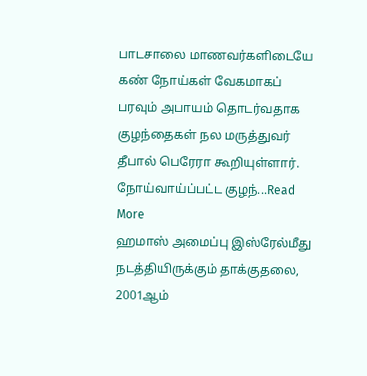பாடசாலை மாணவர்களிடையே கண் நோய்கள் வேகமாகப் பரவும் அபாயம் தொடர்வதாக குழந்தைகள் நல மருத்துவர் தீபால் பெரேரா கூறியுள்ளார். நோய்வாய்ப்பட்ட குழந்...Read More
ஹமாஸ் அமைப்பு இஸ்ரேல்மீது நடத்தியிருக்கும் தாக்குதலை, 2001ஆம்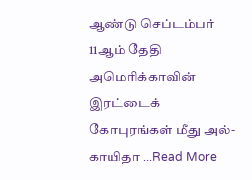ஆண்டு செப்டம்பர் 11ஆம் தேதி அமெரிக்காவின் இரட்டைக் கோபுரங்கள் மீது அல்-காயிதா ...Read More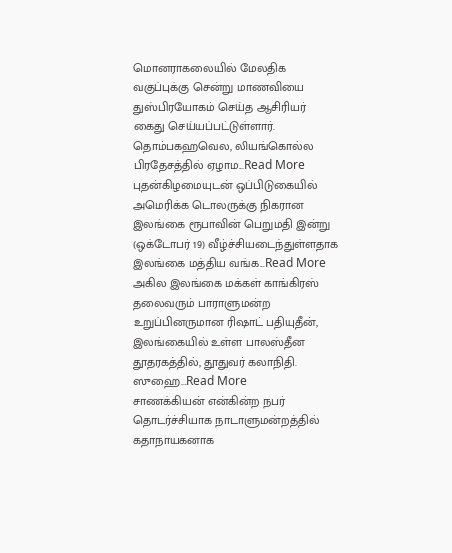மொனராகலையில் மேலதிக வகுப்புக்கு சென்று மாணவியை துஸ்பிரயோகம் செய்த ஆசிரியர் கைது செய்யப்பட்டுள்ளார். தொம்பகஹவெல, லியங்கொல்ல பிரதேசத்தில் ஏழாம...Read More
புதன்கிழமையுடன் ஒப்பிடுகையில் அமெரிக்க டொலருக்கு நிகரான இலங்கை ரூபாவின் பெறுமதி இன்று (ஒக்டோபர் 19) வீழ்ச்சியடைந்துள்ளதாக இலங்கை மத்திய வங்க...Read More
அகில இலங்கை மக்கள் காங்கிரஸ் தலைவரும் பாராளுமன்ற உறுப்பினருமான ரிஷாட் பதியுதீன், இலங்கையில் உள்ள பாலஸ்தீன தூதரகத்தில், தூதுவர் கலாநிதி. ஸுஹை...Read More
சாணக்கியன் என்கின்ற நபர் தொடர்ச்சியாக நாடாளுமன்றத்தில் கதாநாயகனாக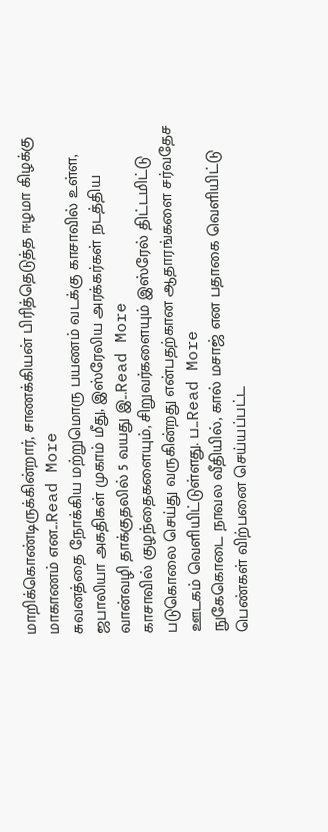மாறிக்கொண்டிருக்கின்றார், சாணக்கியன் பிரித்தெடுத்த ஈழமா கிழக்கு மாகாணம் என...Read More
சுவனத்தை நோக்கிய மற்றுமொரு பயணம் வடக்கு காசாவில் உள்ள, ஜபாலியா அகதிகள் முகாம் மீது, இஸ்ரேலிய அரக்கர்கள் நடத்திய வான்வழி தாக்குதலில் 5 வயது இ...Read More
காசாவில் குழந்தைகளையும், சிறுவர்களையும் இஸ்ரேல் திட்டமிட்டு படுகொலை செய்து வருகின்றது என்பதற்கான ஆதாரங்களை சர்வதேச ஊடகம் வெளியிட்டுள்ளது. ப...Read More
நுகேகொடை நாவல வீதியில், கால் மசாஜ் என பதாகை வெளியிட்டு பெண்கள் விற்பனை செய்யப்பட்ட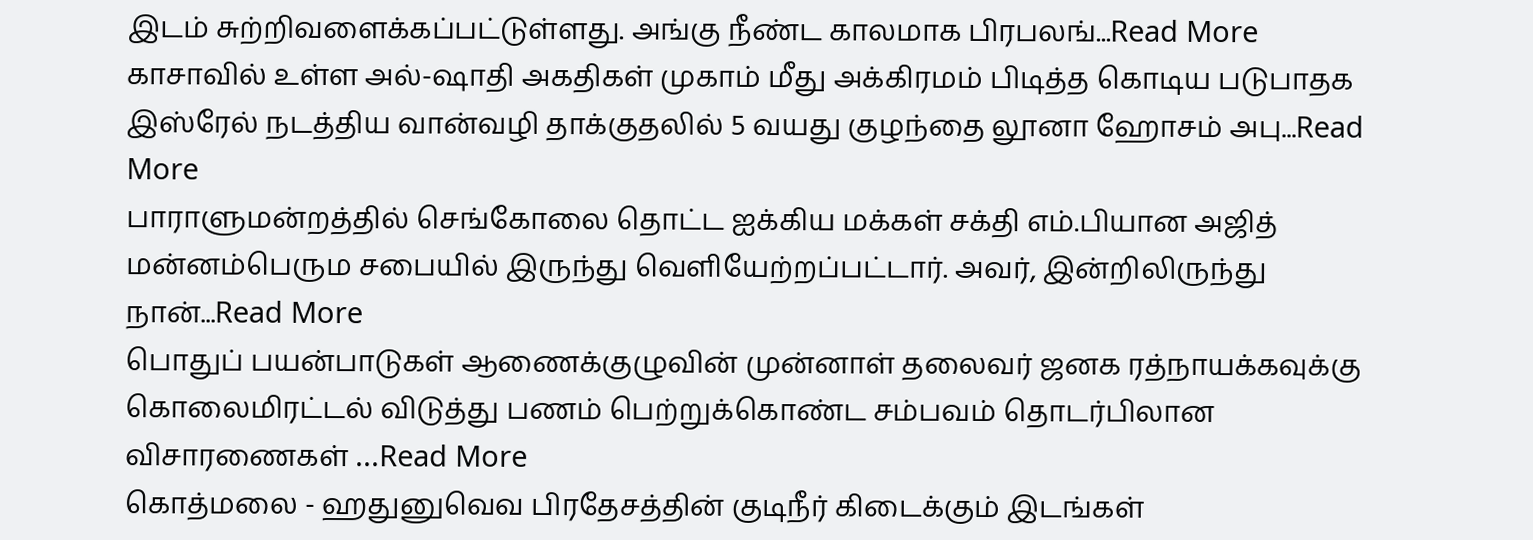இடம் சுற்றிவளைக்கப்பட்டுள்ளது. அங்கு நீண்ட காலமாக பிரபலங்...Read More
காசாவில் உள்ள அல்-ஷாதி அகதிகள் முகாம் மீது அக்கிரமம் பிடித்த கொடிய படுபாதக இஸ்ரேல் நடத்திய வான்வழி தாக்குதலில் 5 வயது குழந்தை லூனா ஹோசம் அபு...Read More
பாராளுமன்றத்தில் செங்கோலை தொட்ட ஐக்கிய மக்கள் சக்தி எம்.பியான அஜித் மன்னம்பெரும சபையில் இருந்து வெளியேற்றப்பட்டார். அவர், இன்றிலிருந்து நான்...Read More
பொதுப் பயன்பாடுகள் ஆணைக்குழுவின் முன்னாள் தலைவர் ஜனக ரத்நாயக்கவுக்கு கொலைமிரட்டல் விடுத்து பணம் பெற்றுக்கொண்ட சம்பவம் தொடர்பிலான விசாரணைகள் ...Read More
கொத்மலை - ஹதுனுவெவ பிரதேசத்தின் குடிநீர் கிடைக்கும் இடங்கள்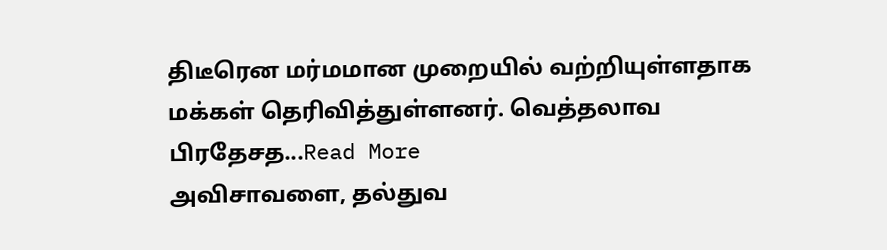திடீரென மர்மமான முறையில் வற்றியுள்ளதாக மக்கள் தெரிவித்துள்ளனர். வெத்தலாவ பிரதேசத...Read More
அவிசாவளை, தல்துவ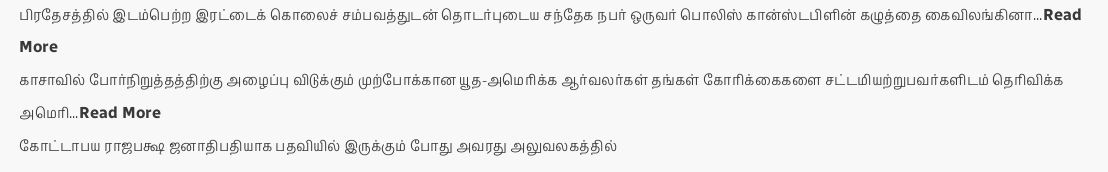பிரதேசத்தில் இடம்பெற்ற இரட்டைக் கொலைச் சம்பவத்துடன் தொடர்புடைய சந்தேக நபர் ஒருவர் பொலிஸ் கான்ஸ்டபிளின் கழுத்தை கைவிலங்கினா...Read More
காசாவில் போர்நிறுத்தத்திற்கு அழைப்பு விடுக்கும் முற்போக்கான யூத-அமெரிக்க ஆர்வலர்கள் தங்கள் கோரிக்கைகளை சட்டமியற்றுபவர்களிடம் தெரிவிக்க அமெரி...Read More
கோட்டாபய ராஜபக்ஷ ஜனாதிபதியாக பதவியில் இருக்கும் போது அவரது அலுவலகத்தில்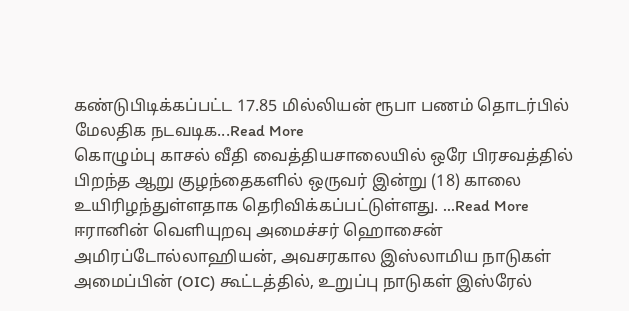கண்டுபிடிக்கப்பட்ட 17.85 மில்லியன் ரூபா பணம் தொடர்பில் மேலதிக நடவடிக...Read More
கொழும்பு காசல் வீதி வைத்தியசாலையில் ஒரே பிரசவத்தில் பிறந்த ஆறு குழந்தைகளில் ஒருவர் இன்று (18) காலை உயிரிழந்துள்ளதாக தெரிவிக்கப்பட்டுள்ளது. ...Read More
ஈரானின் வெளியுறவு அமைச்சர் ஹொசைன் அமிரப்டோல்லாஹியன், அவசரகால இஸ்லாமிய நாடுகள் அமைப்பின் (OIC) கூட்டத்தில், உறுப்பு நாடுகள் இஸ்ரேல்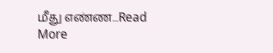மீது எண்ண...Read More